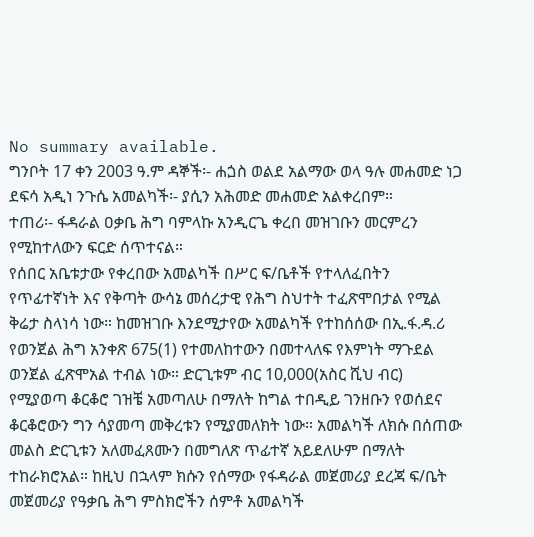No summary available.
ግንቦት 17 ቀን 2003 ዓ.ም ዳኞች፡- ሐጏስ ወልደ አልማው ወላ ዓሉ መሐመድ ነጋ ደፍሳ አዲነ ንጉሴ አመልካች፡- ያሲን አሕመድ መሐመድ አልቀረበም።
ተጠሪ፡- ፋዳራል ዐቃቤ ሕግ ባምላኩ አንዲርጌ ቀረበ መዝገቡን መርምረን የሚከተለውን ፍርድ ሰጥተናል።
የሰበር አቤቱታው የቀረበው አመልካች በሥር ፍ/ቤቶች የተላለፈበትን የጥፊተኛነት እና የቅጣት ውሳኔ መሰረታዊ የሕግ ስህተት ተፈጽሞበታል የሚል ቅሬታ ስላነሳ ነው። ከመዝገቡ እንደሚታየው አመልካች የተከሰሰው በኢ.ፋ.ዳ.ሪ የወንጀል ሕግ አንቀጽ 675(1) የተመለከተውን በመተላለፍ የእምነት ማጉደል ወንጀል ፈጽሞአል ተብል ነው። ድርጊቱም ብር 10,000(አስር ሺህ ብር) የሚያወጣ ቆርቆሮ ገዝቼ አመጣለሁ በማለት ከግል ተበዲይ ገንዘቡን የወሰደና ቆርቆሮውን ግን ሳያመጣ መቅረቱን የሚያመለክት ነው። አመልካች ለክሱ በሰጠው መልስ ድርጊቱን አለመፈጸሙን በመግለጽ ጥፊተኛ አይደለሁም በማለት ተከራክሮአል። ከዚህ በኋላም ክሱን የሰማው የፋዳራል መጀመሪያ ደረጃ ፍ/ቤት መጀመሪያ የዓቃቤ ሕግ ምስክሮችን ሰምቶ አመልካች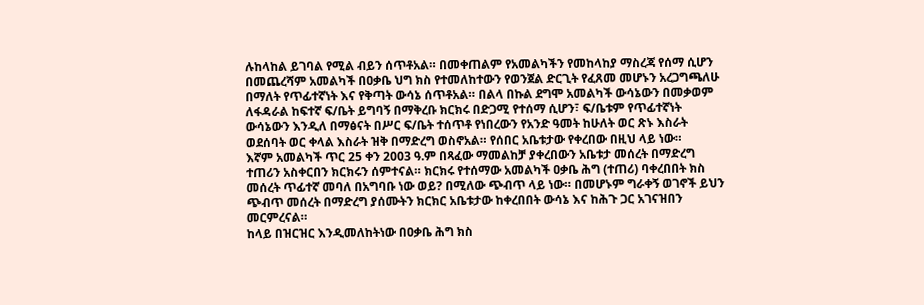ሉከላከል ይገባል የሚል ብይን ሰጥቶአል። በመቀጠልም የአመልካችን የመከላከያ ማስረጃ የሰማ ሲሆን በመጨረሻም አመልካች በዐቃቤ ህግ ክስ የተመለከተውን የወንጀል ድርጊት የፈጸመ መሆኑን አረጋግጫለሁ በማለት የጥፊተኛነት እና የቅጣት ውሳኔ ሰጥቶአል። በልላ በኩል ደግሞ አመልካች ውሳኔውን በመቃወም ለፋዳራል ከፍተኛ ፍ/ቤት ይግባኝ በማቅረቡ ክርክሩ በድጋሚ የተሰማ ሲሆን፣ ፍ/ቤቱም የጥፊተኛነት ውሳኔውን እንዲለ በማፅናት በሥር ፍ/ቤት ተሰጥቶ የነበረውን የአንድ ዓመት ከሁለት ወር ጽኑ እስራት ወደሰባት ወር ቀላል እስራት ዝቅ በማድረግ ወስኖአል። የሰበር አቤቱታው የቀረበው በዚህ ላይ ነው።
እኛም አመልካች ጥር 25 ቀን 2003 ዓ.ም በጻፈው ማመልከቻ ያቀረበውን አቤቱታ መሰረት በማድረግ ተጠሪን አስቀርበን ክርክሩን ሰምተናል። ክርክሩ የተሰማው አመልካች ዐቃቤ ሕግ (ተጠሪ) ባቀረበበት ክስ መሰረት ጥፊተኛ መባለ በአግባቡ ነው ወይ? በሚለው ጭብጥ ላይ ነው። በመሆኑም ግራቀኝ ወገኖች ይህን ጭብጥ መሰረት በማድረግ ያሰሙትን ክርክር አቤቱታው ከቀረበበት ውሳኔ እና ከሕጉ ጋር አገናዝበን መርምረናል።
ከላይ በዝርዝር እንዲመለከትነው በዐቃቤ ሕግ ክስ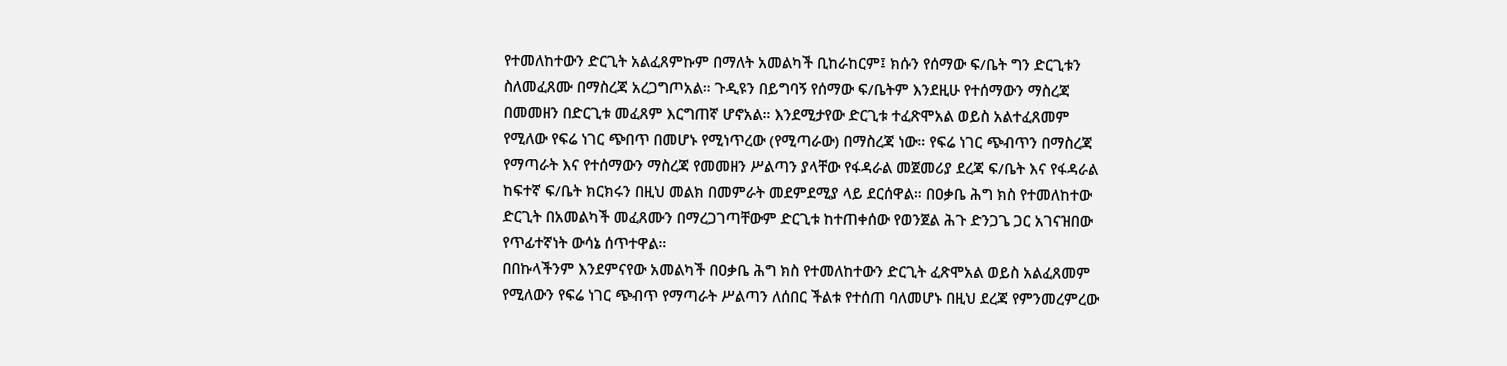የተመለከተውን ድርጊት አልፈጸምኩም በማለት አመልካች ቢከራከርም፤ ክሱን የሰማው ፍ/ቤት ግን ድርጊቱን ስለመፈጸሙ በማስረጃ አረጋግጦአል። ጉዲዩን በይግባኝ የሰማው ፍ/ቤትም እንደዚሁ የተሰማውን ማስረጃ በመመዘን በድርጊቱ መፈጸም እርግጠኛ ሆኖአል። እንደሚታየው ድርጊቱ ተፈጽሞአል ወይስ አልተፈጸመም የሚለው የፍሬ ነገር ጭበጥ በመሆኑ የሚነጥረው (የሚጣራው) በማስረጃ ነው። የፍሬ ነገር ጭብጥን በማስረጃ የማጣራት እና የተሰማውን ማስረጃ የመመዘን ሥልጣን ያላቸው የፋዳራል መጀመሪያ ደረጃ ፍ/ቤት እና የፋዳራል ከፍተኛ ፍ/ቤት ክርክሩን በዚህ መልክ በመምራት መደምደሚያ ላይ ደርሰዋል። በዐቃቤ ሕግ ክስ የተመለከተው ድርጊት በአመልካች መፈጸሙን በማረጋገጣቸውም ድርጊቱ ከተጠቀሰው የወንጀል ሕጉ ድንጋጌ ጋር አገናዝበው የጥፊተኛነት ውሳኔ ሰጥተዋል።
በበኩላችንም እንደምናየው አመልካች በዐቃቤ ሕግ ክስ የተመለከተውን ድርጊት ፈጽሞአል ወይስ አልፈጸመም የሚለውን የፍሬ ነገር ጭብጥ የማጣራት ሥልጣን ለሰበር ችልቱ የተሰጠ ባለመሆኑ በዚህ ደረጃ የምንመረምረው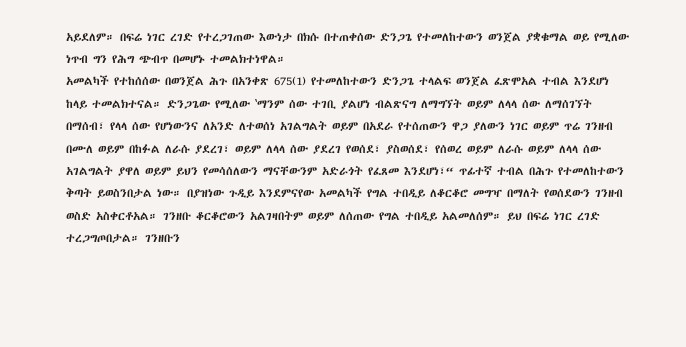አይደለም። በፍሬ ነገር ረገድ የተረጋገጠው እውነታ በክሱ በተጠቀሰው ድንጋጌ የተመለከተውን ወንጀል ያቋቁማል ወይ የሚለው ነጥብ ግን የሕግ ጭብጥ በመሆኑ ተመልክተነዋል።
አመልካች የተከሰሰው በወንጀል ሕጉ በአንቀጽ 675(1) የተመለከተውን ድንጋጌ ተላልፍ ወንጀል ፈጽሞአል ተብል እንደሆነ ከላይ ተመልክተናል። ድንጋጌው የሚለው ‛ማንም ሰው ተገቢ ያልሆነ ብልጽናግ ለማግኘት ወይም ለላላ ሰው ለማሰገኘት በማሰብ፣ የላላ ሰው የሆነውንና ለአንድ ለተወሰነ አገልግልት ወይም በአደራ የተሰጠውን ዋጋ ያለውን ነገር ወይም ጥሬ ገንዘብ በሙለ ወይም በከፉል ለራሱ ያደረገ፣ ወይም ለላላ ሰው ያደረገ የወሰደ፣ ያስወሰደ፣ የሰወረ ወይም ለራሱ ወይም ለላላ ሰው አገልግልት ያዋለ ወይም ይህን የመሳሰለውን ማናቸውንም አድራጎት የፈጸመ እንደሆነ፣“ ጥፊተኛ ተብል በሕጉ የተመለከተውን ቅጣት ይወስንበታል ነው። በያዝነው ጉዲይ እንደምናየው አመልካች የግል ተበዲይ ለቆርቆሮ መግዣ በማለት የወሰደውን ገንዘብ ወስድ አስቀርቶአል። ገንዘቡ ቆርቆሮውን አልገዛበትም ወይም ለሰጠው የግል ተበዲይ አልመለሰም። ይህ በፍሬ ነገር ረገድ ተረጋግጦበታል። ገንዘቡን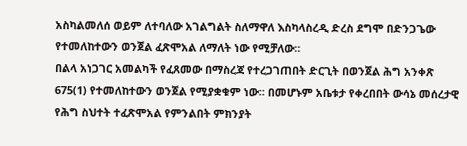አስካልመለሰ ወይም ለተባለው አገልግልት ስለማዋለ እስካላስረዲ ድረስ ደግሞ በድንጋጌው የተመለከተውን ወንጀል ፈጽሞአል ለማለት ነው የሚቻለው።
በልላ አነጋገር አመልካች የፈጸመው በማስረጃ የተረጋገጠበት ድርጊት በወንጀል ሕግ አንቀጽ 675(1) የተመለከተውን ወንጀል የሚያቋቁም ነው። በመሆኑም አቤቱታ የቀረበበት ውሳኔ መሰረታዊ የሕግ ስህተት ተፈጽሞአል የምንልበት ምክንያት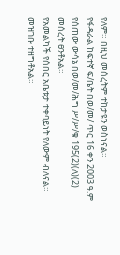የለም። በዚህ መሰረትም ተከታዩን ወስነናል።
የፋዳራል ከፍተኛ ፍ/ቤት በወ/መ/ ጥር 16 ቀን 2003 ዓ.ም የሰጠው ውሳኔ በወ/መ/ሕግ ሥ/ሥ/ቁ 195(2)(ለ)(2) መሰረት ፀንቶአል።
የአመልካች የሰበር አቤቱታ ተቀባይነት የለውም ብለናል።
መዝገቡ ተዘግቶአል።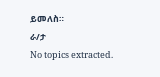ይመለስ።
ራ/ታ
No topics extracted.